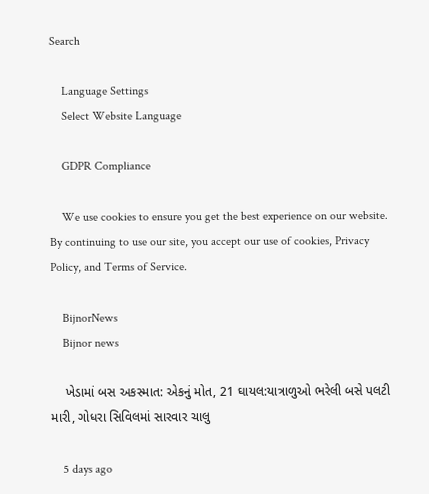Search

    Language Settings
    Select Website Language

    GDPR Compliance

    We use cookies to ensure you get the best experience on our website. By continuing to use our site, you accept our use of cookies, Privacy Policy, and Terms of Service.

    BijnorNews
    Bijnor news

    ખેડામાં બસ અકસ્માત: એકનું મોત, 21 ઘાયલ:યાત્રાળુઓ ભરેલી બસે પલટી મારી, ગોધરા સિવિલમાં સારવાર ચાલુ

    5 days ago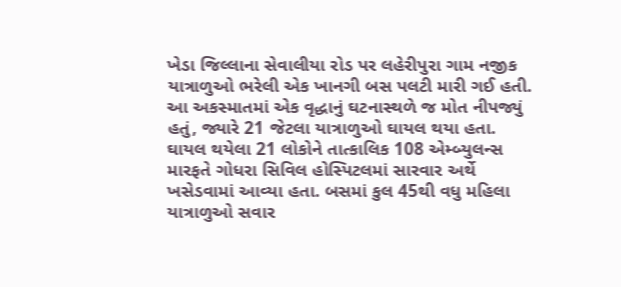ખેડા જિલ્લાના સેવાલીયા રોડ પર લહેરીપુરા ગામ નજીક યાત્રાળુઓ ભરેલી એક ખાનગી બસ પલટી મારી ગઈ હતી. આ અકસ્માતમાં એક વૃદ્ધાનું ઘટનાસ્થળે જ મોત નીપજ્યું હતું, જ્યારે 21 જેટલા યાત્રાળુઓ ઘાયલ થયા હતા. ઘાયલ થયેલા 21 લોકોને તાત્કાલિક 108 એમ્બ્યુલન્સ મારફતે ગોધરા સિવિલ હોસ્પિટલમાં સારવાર અર્થે ખસેડવામાં આવ્યા હતા. બસમાં કુલ 45થી વધુ મહિલા યાત્રાળુઓ સવાર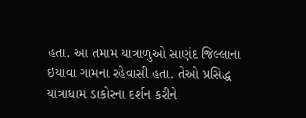હતા. આ તમામ યાત્રાળુઓ સાણંદ જિલ્લાના ઇયાવા ગામના રહેવાસી હતા. તેઓ પ્રસિદ્ધ યાત્રાધામ ડાકોરના દર્શન કરીને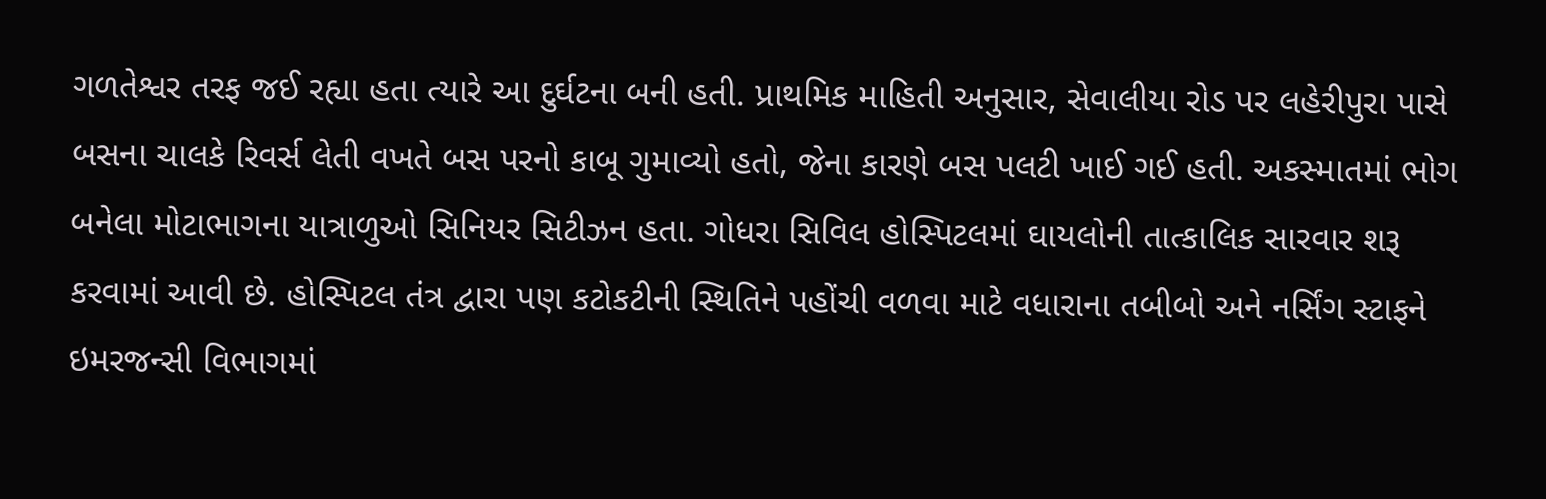ગળતેશ્વર તરફ જઈ રહ્યા હતા ત્યારે આ દુર્ઘટના બની હતી. પ્રાથમિક માહિતી અનુસાર, સેવાલીયા રોડ પર લહેરીપુરા પાસે બસના ચાલકે રિવર્સ લેતી વખતે બસ પરનો કાબૂ ગુમાવ્યો હતો, જેના કારણે બસ પલટી ખાઈ ગઈ હતી. અકસ્માતમાં ભોગ બનેલા મોટાભાગના યાત્રાળુઓ સિનિયર સિટીઝન હતા. ગોધરા સિવિલ હોસ્પિટલમાં ઘાયલોની તાત્કાલિક સારવાર શરૂ કરવામાં આવી છે. હોસ્પિટલ તંત્ર દ્વારા પણ કટોકટીની સ્થિતિને પહોંચી વળવા માટે વધારાના તબીબો અને નર્સિંગ સ્ટાફને ઇમરજન્સી વિભાગમાં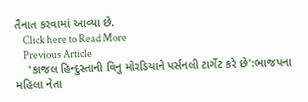તૈનાત કરવામાં આવ્યા છે.
    Click here to Read More
    Previous Article
    'કાજલ હિન્દુસ્તાની વિનુ મોરડિયાને પર્સનલી ટાર્ગેટ કરે છે':ભાજપના મહિલા નેતા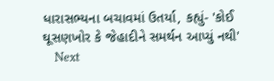ધારાસભ્યના બચાવમાં ઉતર્યા, કહ્યું- 'કોઈ ઘૂસણખોર કે જેહાદીને સમર્થન આપ્યું નથી'
    Next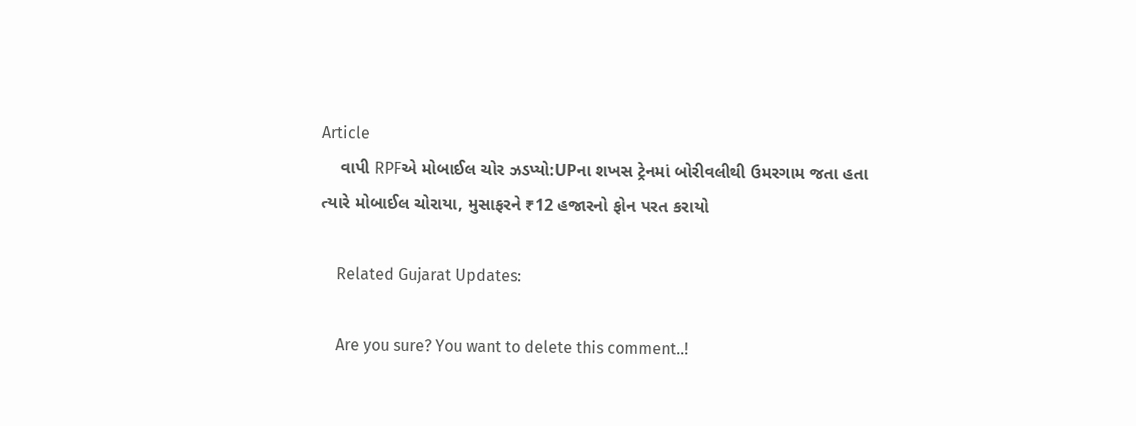Article
    વાપી RPFએ મોબાઈલ ચોર ઝડપ્યો:UPના શખસ ટ્રેનમાં બોરીવલીથી ઉમરગામ જતા હતા ત્યારે મોબાઈલ ચોરાયા, મુસાફરને ₹12 હજારનો ફોન પરત કરાયો

    Related Gujarat Updates:

    Are you sure? You want to delete this comment..!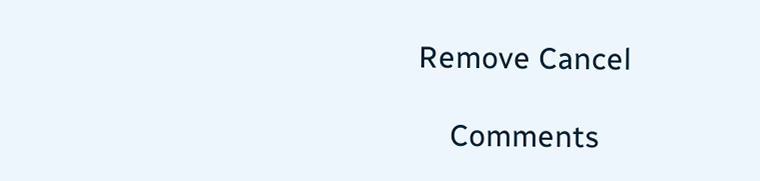Remove Cancel

    Comments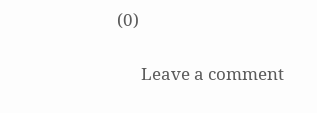(0)

      Leave a comment